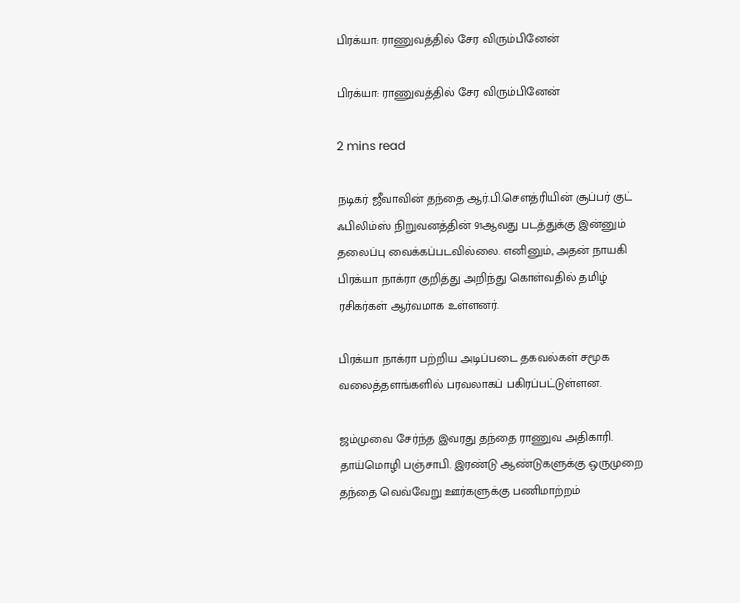பிரக்யா: ராணுவத்தில் சேர விரும்பினேன்

பிரக்யா: ராணுவத்தில் சேர விரும்பினேன்

2 mins read

நடிகர் ஜீவாவின் தந்தை ஆர்.பி.சௌத்ரியின் சூப்பர் குட் ஃபிலிம்ஸ் நிறுவனத்தின் 91ஆவது படத்துக்கு இன்னும் தலைப்பு வைக்கப்படவில்லை. எனினும், அதன் நாயகி பிரக்யா நாக்ரா குறித்து அறிந்து கொள்வதில் தமிழ் ரசிகர்கள் ஆர்வமாக உள்ளனர்.

பிரக்யா நாக்ரா பற்றிய அடிப்படை தகவல்கள் சமூக வலைத்தளங்களில் பரவலாகப் பகிரப்பட்டுள்ளன.

ஜம்முவை சேர்ந்த இவரது தந்தை ராணுவ அதிகாரி. தாய்மொழி பஞ்சாபி. இரண்டு ஆண்டுகளுக்கு ஒருமுறை தந்தை வெவ்வேறு ஊர்களுக்கு பணிமாற்றம்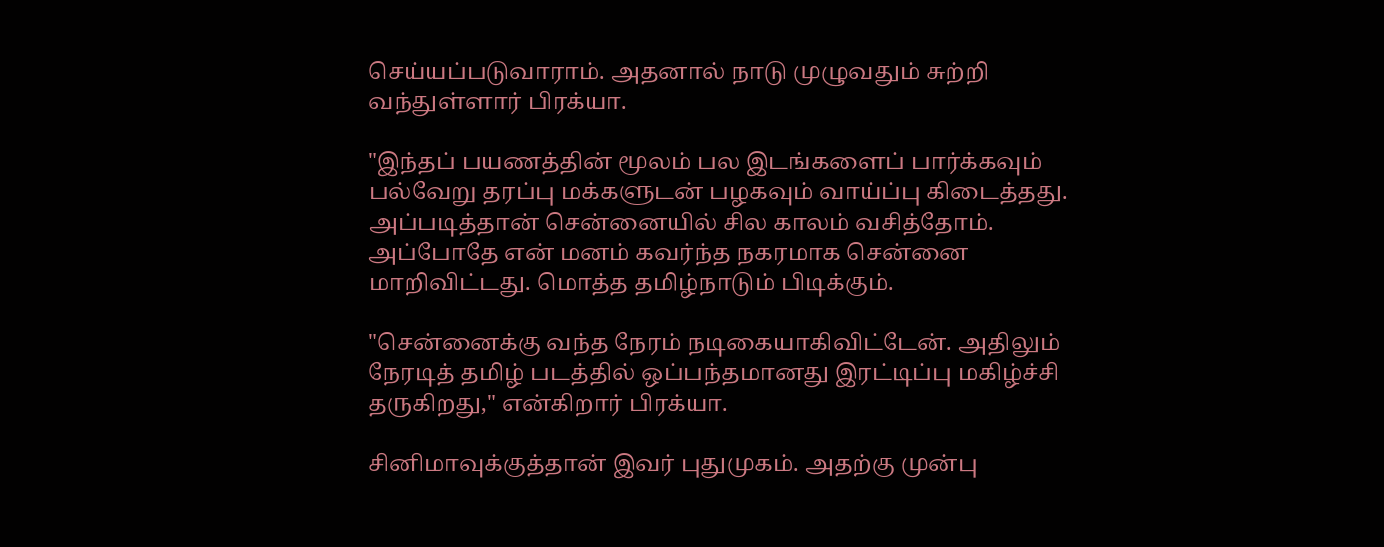செய்யப்படுவாராம். அதனால் நாடு முழுவதும் சுற்றி வந்துள்ளார் பிரக்யா.

"இந்தப் பயணத்தின் மூலம் பல இடங்களைப் பார்க்கவும் பல்வேறு தரப்பு மக்களுடன் பழகவும் வாய்ப்பு கிடைத்தது. அப்படித்தான் சென்னையில் சில காலம் வசித்தோம். அப்போதே என் மனம் கவர்ந்த நகரமாக சென்னை மாறிவிட்டது. மொத்த தமிழ்நாடும் பிடிக்கும்.

"சென்னைக்கு வந்த நேரம் நடிகையாகிவிட்டேன். அதிலும் நேரடித் தமிழ் படத்தில் ஒப்பந்தமானது இரட்டிப்பு மகிழ்ச்சி தருகிறது," என்கிறார் பிரக்யா.

சினிமாவுக்குத்தான் இவர் புதுமுகம். அதற்கு முன்பு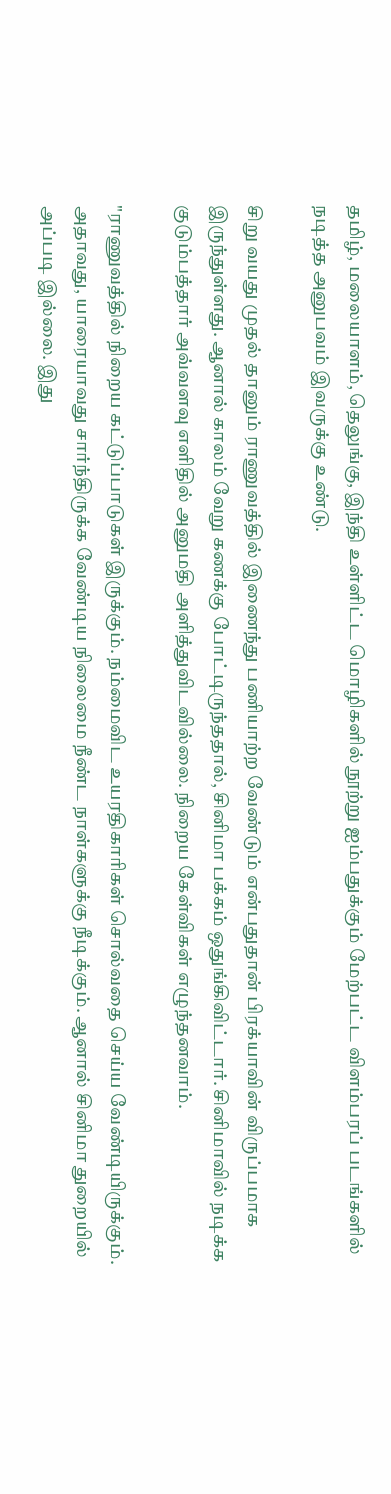தமிழ், மலையாளம், தெலுங்கு, இந்தி உள்ளிட்ட மொழிகளில் நூற்று ஐம்பதுக்கும் மேற்பட்ட விளம்பரப் படங்களில் நடித்த அனுபவம் இவருக்கு உண்டு.

சிறு வயது முதல் தானும் ராணுவத்தில் இணைந்து பணியாற்ற வேண்டும் என்பதுதான் பிரக்யாவின் விருப்பமாக இருந்துள்ளது. ஆனால் காலம் வேறு கணக்கு போட்டிருந்ததால், சினிமா பக்கம் ஒதுங்கிவிட்டார். சினிமாவில் நடிக்க குடும்பத்தார் அவ்வளவு எளிதில் அனுமதி அளித்துவிடவில்லை. நிறைய கேள்விகள் எழுந்தனவாம்.

"ராணுவத்தில் நிறைய கட்டுப்பாடுகள் இருக்கும். நம்மைவிட உயரதிகாரிகள் சொல்வதை செய்ய வேண்டியிருக்கும். அதாவது, யாரையாவது சார்ந்திருக்க வேண்டிய நிலைமை நீண்ட நாள்களுக்கு நீடிக்கும். ஆனால் சினிமா துறையில் அப்படி இல்லை. இது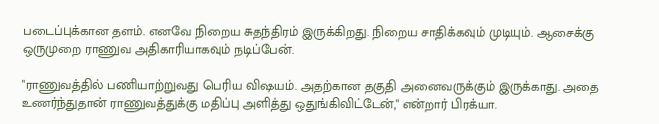படைப்புக்கான தளம். எனவே நிறைய சுதந்திரம் இருக்கிறது. நிறைய சாதிக்கவும் முடியும். ஆசைக்கு ஒருமுறை ராணுவ அதிகாரியாகவும் நடிப்பேன்.

"ராணுவத்தில் பணியாற்றுவது பெரிய விஷயம். அதற்கான தகுதி அனைவருக்கும் இருக்காது. அதை உணர்ந்துதான் ராணுவத்துக்கு மதிப்பு அளித்து ஒதுங்கிவிட்டேன்," என்றார் பிரக்யா.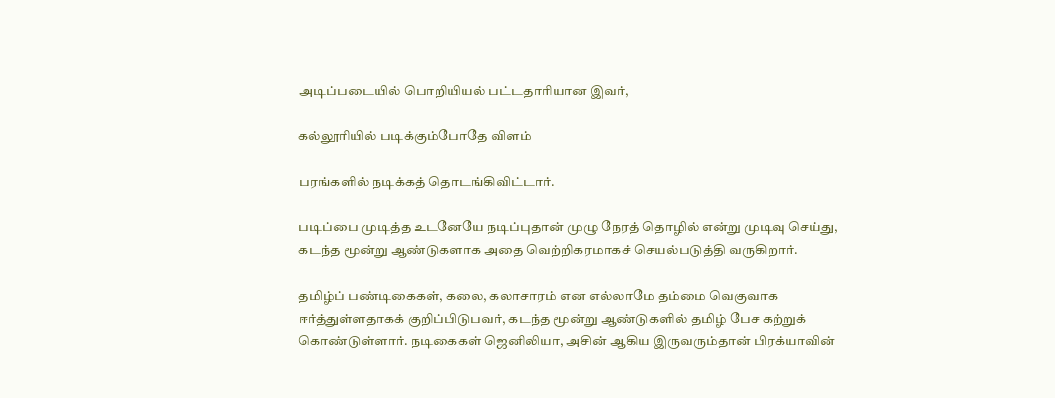அடிப்படையில் பொறியியல் பட்டதாரியான இவர்,

கல்லூரியில் படிக்கும்போதே விளம்

பரங்களில் நடிக்கத் தொடங்கிவிட்டார்.

படிப்பை முடித்த உடனேயே நடிப்புதான் முழு நேரத் தொழில் என்று முடிவு செய்து, கடந்த மூன்று ஆண்டுகளாக அதை வெற்றிகரமாகச் செயல்படுத்தி வருகிறார்.

தமிழ்ப் பண்டிகைகள், கலை, கலாசாரம் என எல்லாமே தம்மை வெகுவாக ஈர்த்துள்ளதாகக் குறிப்பிடுபவர், கடந்த மூன்று ஆண்டுகளில் தமிழ் பேச கற்றுக் கொண்டுள்ளார். நடிகைகள் ஜெனிலியா, அசின் ஆகிய இருவரும்தான் பிரக்யாவின்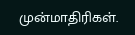முன்மாதிரிகள்.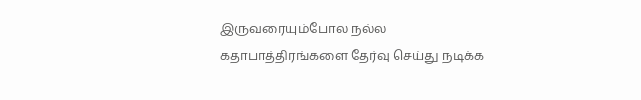இருவரையும்போல நல்ல கதாபாத்திரங்களை தேர்வு செய்து நடிக்க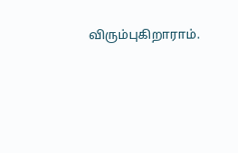விரும்புகிறாராம்.